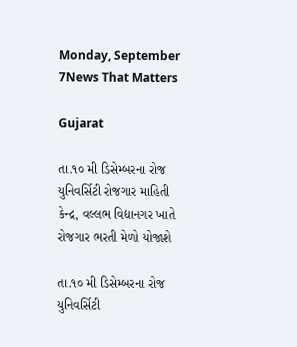Monday, September 7News That Matters

Gujarat

તા.૧૦ મી ડિસેમ્બરના રોજ યુનિવર્સિટી રોજગાર માહિતી કેન્દ્ર, વલ્લભ વિદ્યાનગર ખાતે રોજગાર ભરતી મેળો યોજાશે

તા.૧૦ મી ડિસેમ્બરના રોજ યુનિવર્સિટી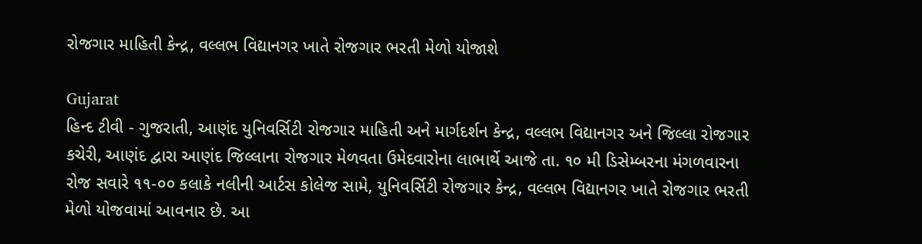રોજગાર માહિતી કેન્દ્ર, વલ્લભ વિદ્યાનગર ખાતે રોજગાર ભરતી મેળો યોજાશે

Gujarat
હિન્દ ટીવી - ગુજરાતી, આણંદ યુનિવર્સિટી રોજગાર માહિતી અને માર્ગદર્શન કેન્દ્ર, વલ્લભ વિદ્યાનગર અને જિલ્લા રોજગાર કચેરી, આણંદ દ્વારા આણંદ જિલ્લાના રોજગાર મેળવતા ઉમેદવારોના લાભાર્થે આજે તા. ૧૦ મી ડિસેમ્બરના મંગળવારના રોજ સવારે ૧૧-૦૦ કલાકે નલીની આર્ટસ કોલેજ સામે, યુનિવર્સિટી રોજગાર કેન્દ્ર, વલ્લભ વિદ્યાનગર ખાતે રોજગાર ભરતી મેળો યોજવામાં આવનાર છે. આ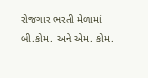રોજગાર ભરતી મેળામાં બી.કોમ. અને એમ. કોમ.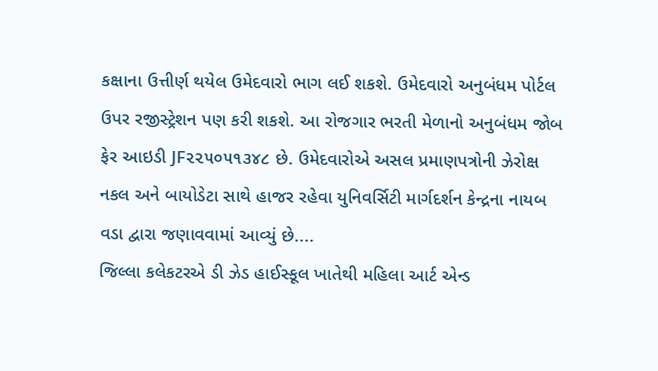કક્ષાના ઉત્તીર્ણ થયેલ ઉમેદવારો ભાગ લઈ શકશે. ઉમેદવારો અનુબંધમ પોર્ટલ ઉપર રજીસ્ટ્રેશન પણ કરી શકશે. આ રોજગાર ભરતી મેળાનો અનુબંધમ જોબ ફેર આઇડી JF૨૨૫૦૫૧૩૪૮ છે. ઉમેદવારોએ અસલ પ્રમાણપત્રોની ઝેરોક્ષ નકલ અને બાયોડેટા સાથે હાજર રહેવા યુનિવર્સિટી માર્ગદર્શન કેન્દ્રના નાયબ વડા દ્વારા જણાવવામાં આવ્યું છે....
જિલ્લા કલેકટરએ ડી ઝેડ હાઈસ્કૂલ ખાતેથી મહિલા આર્ટ એન્ડ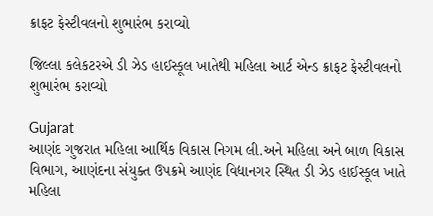ક્રાફટ ફેસ્ટીવલનો શુભારંભ કરાવ્યો

જિલ્લા કલેકટરએ ડી ઝેડ હાઈસ્કૂલ ખાતેથી મહિલા આર્ટ એન્ડ ક્રાફટ ફેસ્ટીવલનો શુભારંભ કરાવ્યો

Gujarat
આણંદ ગુજરાત મહિલા આર્થિક વિકાસ નિગમ લી.અને મહિલા અને બાળ વિકાસ વિભાગ, આણંદના સંયુક્ત ઉપક્રમે આણંદ વિદ્યાનગર સ્થિત ડી ઝેડ હાઈસ્કૂલ ખાતે મહિલા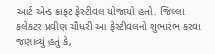આર્ટ એન્ડ ક્રાફટ ફેસ્ટીવલ યોજાયો હતો. જિલ્લા કલેકટર પ્રવીણ ચૌધરી આ ફેસ્ટીવલનો શુભારંભ કરવા જણાવ્યું હતું કે,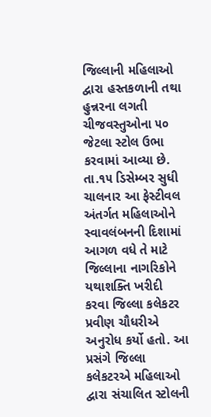જિલ્લાની મહિલાઓ દ્વારા હસ્તકળાની તથા હુન્નરના લગતી ચીજવસ્તુઓના ૫૦ જેટલા સ્ટોલ ઉભા કરવામાં આવ્યા છે. તા.૧૫ ડિસેમ્બર સુધી ચાલનાર આ ફેસ્ટીવલ અંતર્ગત મહિલાઓને સ્વાવલંબનની દિશામાં આગળ વધે તે માટે જિલ્લાના નાગરિકોને યથાશક્તિ ખરીદી કરવા જિલ્લા કલેકટર પ્રવીણ ચૌધરીએ અનુરોધ કર્યો હતો. આ પ્રસંગે જિલ્લા કલેકટરએ મહિલાઓ દ્વારા સંચાલિત સ્ટોલની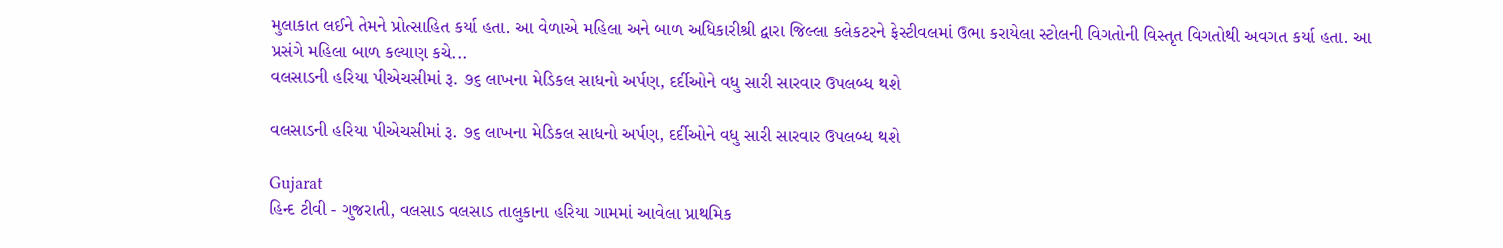મુલાકાત લઈને તેમને પ્રોત્સાહિત કર્યા હતા. આ વેળાએ મહિલા અને બાળ અધિકારીશ્રી દ્વારા જિલ્લા કલેકટરને ફેસ્ટીવલમાં ઉભા કરાયેલા સ્ટોલની વિગતોની વિસ્તૃત વિગતોથી અવગત કર્યા હતા. આ પ્રસંગે મહિલા બાળ કલ્યાણ કચે...
વલસાડની હરિયા પીએચસીમાં રૂ. ૭૬ લાખના મેડિકલ સાધનો અર્પણ, દર્દીઓને વધુ સારી સારવાર ઉપલબ્ધ થશે

વલસાડની હરિયા પીએચસીમાં રૂ. ૭૬ લાખના મેડિકલ સાધનો અર્પણ, દર્દીઓને વધુ સારી સારવાર ઉપલબ્ધ થશે

Gujarat
હિન્દ ટીવી - ગુજરાતી, વલસાડ વલસાડ તાલુકાના હરિયા ગામમાં આવેલા પ્રાથમિક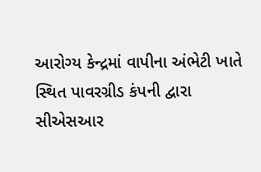આરોગ્ય કેન્દ્રમાં વાપીના અંભેટી ખાતે સ્થિત પાવરગ્રીડ કંપની દ્વારા સીએસઆર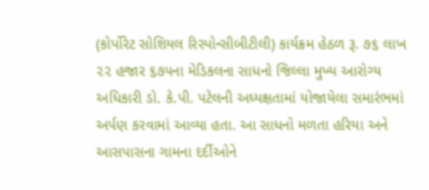(કોર્પોરેટ સોશિયલ રિસ્પોન્સીબીટીલી) કાર્યક્રમ હેઠળ રૂ. ૭૬ લાખ ૨૨ હજાર ૬૭૫ના મેડિકલના સાધનો જિલ્લા મુખ્ય આરોગ્ય અધિકારી ડો. કે.પી. પટેલની અધ્યક્ષતામાં યોજાયેલા સમારંભમાં અર્પણ કરવામાં આવ્યા હતા. આ સાધનો મળતા હરિયા અને આસપાસના ગામના દર્દીઓને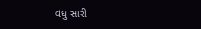વધુ સારી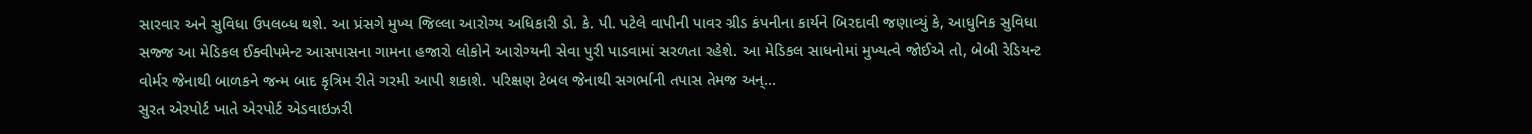સારવાર અને સુવિધા ઉપલબ્ધ થશે. આ પ્રંસગે મુખ્ય જિલ્લા આરોગ્ય અધિકારી ડો. કે. પી. પટેલે વાપીની પાવર ગ્રીડ કંપનીના કાર્યને બિરદાવી જણાવ્યું કે, આધુનિક સુવિધા સજ્જ આ મેડિકલ ઈક્વીપમેન્ટ આસપાસના ગામના હજારો લોકોને આરોગ્યની સેવા પુરી પાડવામાં સરળતા રહેશે. આ મેડિકલ સાધનોમાં મુખ્યત્વે જોઈએ તો, બેબી રેડિયન્ટ વોર્મર જેનાથી બાળકને જન્મ બાદ કૃત્રિમ રીતે ગરમી આપી શકાશે. પરિક્ષણ ટેબલ જેનાથી સગર્ભાની તપાસ તેમજ અન્...
સુરત એરપોર્ટ ખાતે એરપોર્ટ એડવાઇઝરી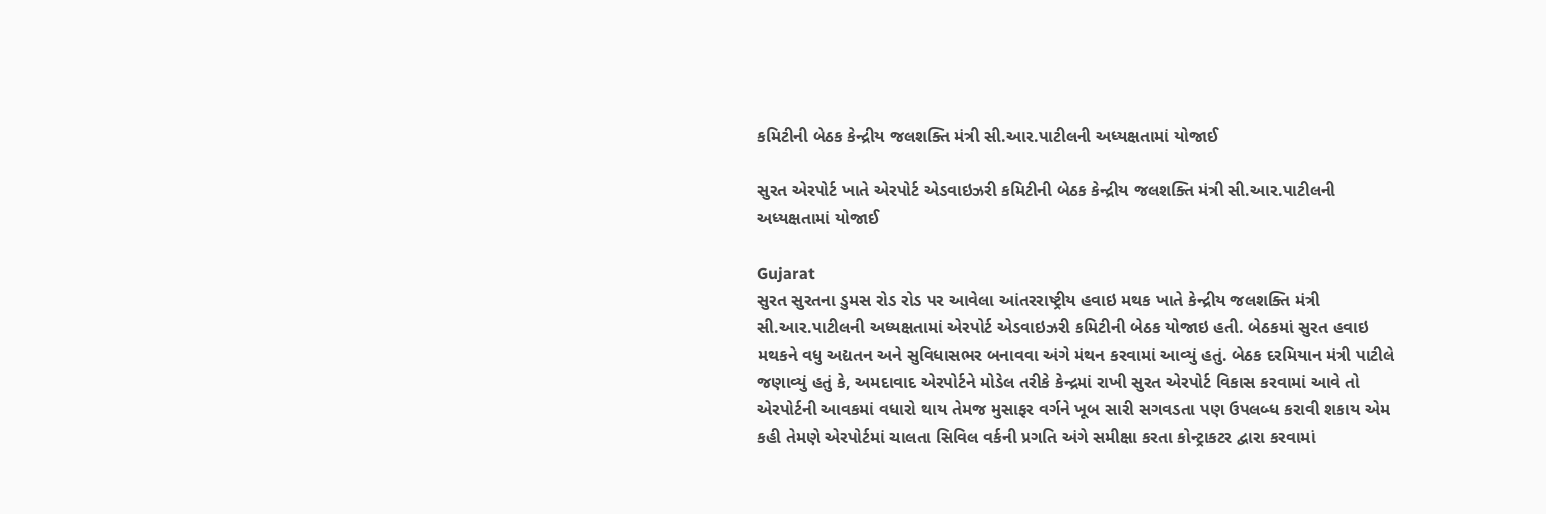કમિટીની બેઠક કેન્દ્રીય જલશક્તિ મંત્રી સી.આર.પાટીલની અધ્યક્ષતામાં યોજાઈ

સુરત એરપોર્ટ ખાતે એરપોર્ટ એડવાઇઝરી કમિટીની બેઠક કેન્દ્રીય જલશક્તિ મંત્રી સી.આર.પાટીલની અધ્યક્ષતામાં યોજાઈ

Gujarat
સુરત સુરતના ડુમસ રોડ રોડ પર આવેલા આંતરરાષ્ટ્રીય હવાઇ મથક ખાતે કેન્દ્રીય જલશક્તિ મંત્રી સી.આર.પાટીલની અધ્યક્ષતામાં એરપોર્ટ એડવાઇઝરી કમિટીની બેઠક યોજાઇ હતી. બેઠકમાં સુરત હવાઇ મથકને વધુ અદ્યતન અને સુવિધાસભર બનાવવા અંગે મંથન કરવામાં આવ્યું હતું. બેઠક દરમિયાન મંત્રી પાટીલે જણાવ્યું હતું કે, અમદાવાદ એરપોર્ટને મોડેલ તરીકે કેન્દ્રમાં રાખી સુરત એરપોર્ટ વિકાસ કરવામાં આવે તો એરપોર્ટની આવકમાં વધારો થાય તેમજ મુસાફર વર્ગને ખૂબ સારી સગવડતા પણ ઉપલબ્ધ કરાવી શકાય એમ કહી તેમણે એરપોર્ટમાં ચાલતા સિવિલ વર્કની પ્રગતિ અંગે સમીક્ષા કરતા કોન્ટ્રાકટર દ્વારા કરવામાં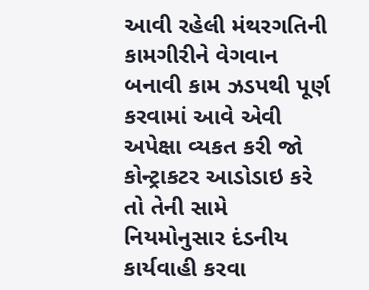આવી રહેલી મંથરગતિની કામગીરીને વેગવાન બનાવી કામ ઝડપથી પૂર્ણ કરવામાં આવે એવી અપેક્ષા વ્યકત કરી જો કોન્ટ્રાકટર આડોડાઇ કરે તો તેની સામે નિયમોનુસાર દંડનીય કાર્યવાહી કરવા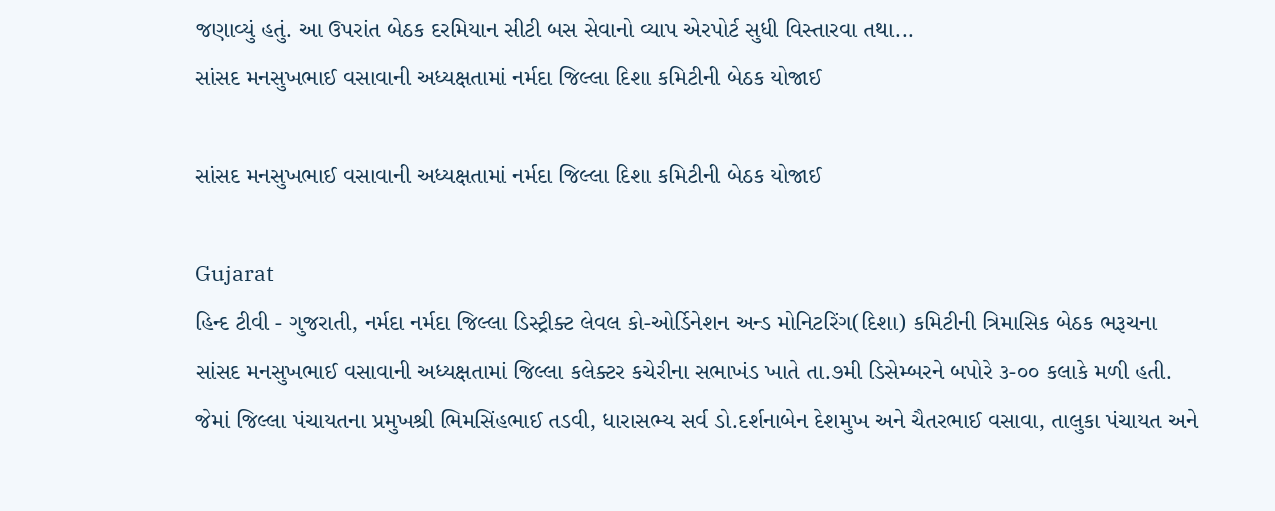જણાવ્યું હતું. આ ઉપરાંત બેઠક દરમિયાન સીટી બસ સેવાનો વ્યાપ એરપોર્ટ સુધી વિસ્તારવા તથા...
સાંસદ મનસુખભાઈ વસાવાની અધ્યક્ષતામાં નર્મદા જિલ્લા દિશા કમિટીની બેઠક યોજાઈ

સાંસદ મનસુખભાઈ વસાવાની અધ્યક્ષતામાં નર્મદા જિલ્લા દિશા કમિટીની બેઠક યોજાઈ

Gujarat
હિન્દ ટીવી - ગુજરાતી, નર્મદા નર્મદા જિલ્લા ડિસ્ટ્રીક્ટ લેવલ કો-ઓર્ડિનેશન અન્ડ મોનિટરિંગ(દિશા) કમિટીની ત્રિમાસિક બેઠક ભરૂચના સાંસદ મનસુખભાઈ વસાવાની અધ્યક્ષતામાં જિલ્લા કલેક્ટર કચેરીના સભાખંડ ખાતે તા.૭મી ડિસેમ્બરને બપોરે ૩-૦૦ કલાકે મળી હતી. જેમાં જિલ્લા પંચાયતના પ્રમુખશ્રી ભિમસિંહભાઈ તડવી, ધારાસભ્ય સર્વ ડો.દર્શનાબેન દેશમુખ અને ચૈતરભાઈ વસાવા, તાલુકા પંચાયત અને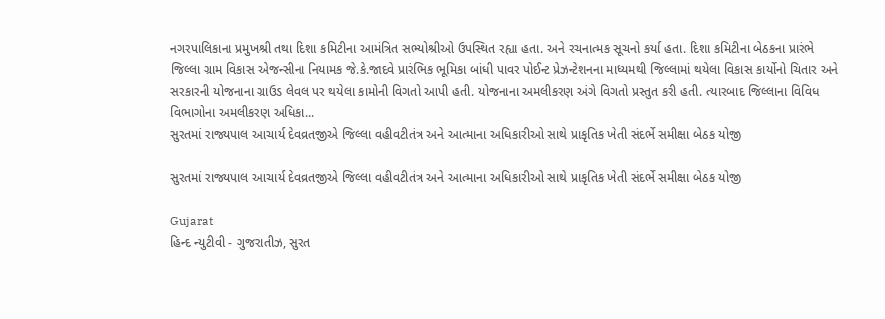નગરપાલિકાના પ્રમુખશ્રી તથા દિશા કમિટીના આમંત્રિત સભ્યોશ્રીઓ ઉપસ્થિત રહ્યા હતા. અને રચનાત્મક સૂચનો કર્યા હતા. દિશા કમિટીના બેઠકના પ્રારંભે જિલ્લા ગ્રામ વિકાસ એજન્સીના નિયામક જે.કે.જાદવે પ્રારંભિક ભૂમિકા બાંધી પાવર પોઈન્ટ પ્રેઝન્ટેશનના માધ્યમથી જિલ્લામાં થયેલા વિકાસ કાર્યોનો ચિતાર અને સરકારની યોજનાના ગ્રાઉડ લેવલ પર થયેલા કામોની વિગતો આપી હતી. યોજનાના અમલીકરણ અંગે વિગતો પ્રસ્તુત કરી હતી. ત્યારબાદ જિલ્લાના વિવિધ વિભાગોના અમલીકરણ અધિકા...
સુરતમાં રાજ્યપાલ આચાર્ય દેવવ્રતજીએ જિલ્લા વહીવટીતંત્ર અને આત્માના અધિકારીઓ સાથે પ્રાકૃતિક ખેતી સંદર્ભે સમીક્ષા બેઠક યોજી

સુરતમાં રાજ્યપાલ આચાર્ય દેવવ્રતજીએ જિલ્લા વહીવટીતંત્ર અને આત્માના અધિકારીઓ સાથે પ્રાકૃતિક ખેતી સંદર્ભે સમીક્ષા બેઠક યોજી

Gujarat
હિન્દ ન્યુટીવી - ગુજરાતીઝ, સુરત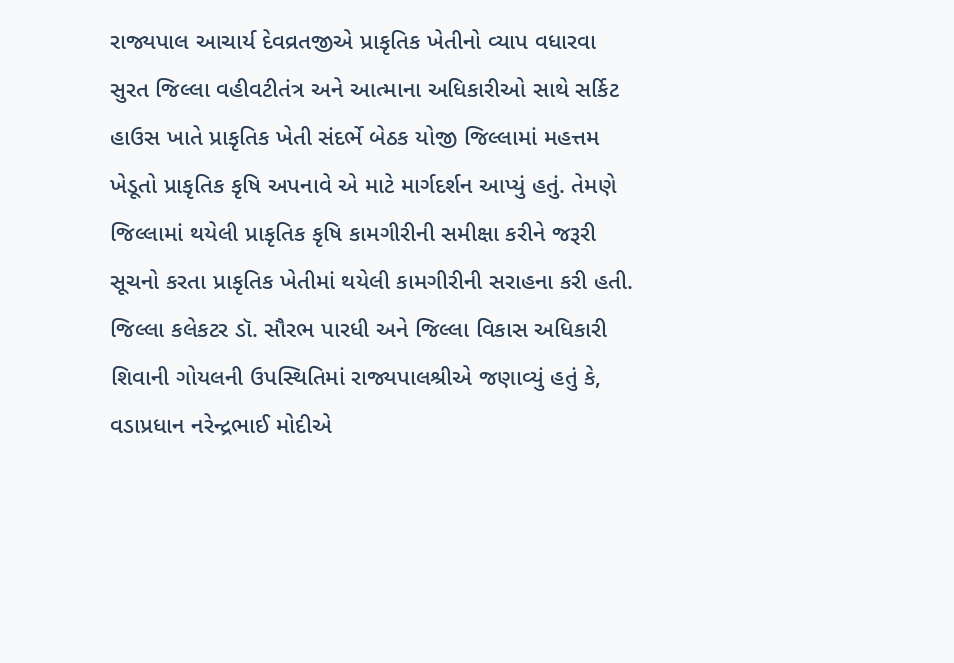રાજ્યપાલ આચાર્ય દેવવ્રતજીએ પ્રાકૃતિક ખેતીનો વ્યાપ વધારવા સુરત જિલ્લા વહીવટીતંત્ર અને આત્માના અધિકારીઓ સાથે સર્કિટ હાઉસ ખાતે પ્રાકૃતિક ખેતી સંદર્ભે બેઠક યોજી જિલ્લામાં મહત્તમ ખેડૂતો પ્રાકૃતિક કૃષિ અપનાવે એ માટે માર્ગદર્શન આપ્યું હતું. તેમણે જિલ્લામાં થયેલી પ્રાકૃતિક કૃષિ કામગીરીની સમીક્ષા કરીને જરૂરી સૂચનો કરતા પ્રાકૃતિક ખેતીમાં થયેલી કામગીરીની સરાહના કરી હતી. જિલ્લા કલેકટર ડૉ. સૌરભ પારધી અને જિલ્લા વિકાસ અધિકારી શિવાની ગોયલની ઉપસ્થિતિમાં રાજ્યપાલશ્રીએ જણાવ્યું હતું કે, વડાપ્રધાન નરેન્દ્રભાઈ મોદીએ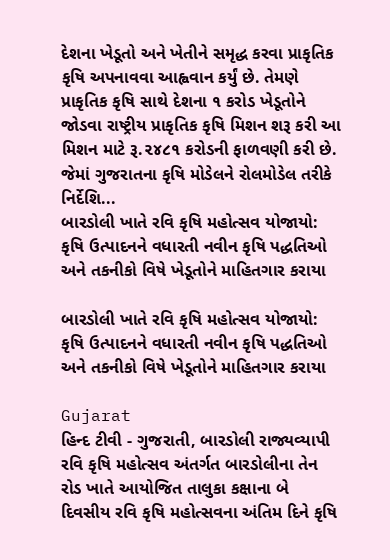દેશના ખેડૂતો અને ખેતીને સમૃદ્ધ કરવા પ્રાકૃતિક કૃષિ અપનાવવા આહ્વવાન કર્યું છે. તેમણે પ્રાકૃતિક કૃષિ સાથે દેશના ૧ કરોડ ખેડૂતોને જોડવા રાષ્ટ્રીય પ્રાકૃતિક કૃષિ મિશન શરૂ કરી આ મિશન માટે રૂ.૨૪૮૧ કરોડની ફાળવણી કરી છે. જેમાં ગુજરાતના કૃષિ મોડેલને રોલમોડેલ તરીકે નિર્દેશિ...
બારડોલી ખાતે રવિ કૃષિ મહોત્સવ યોજાયો: કૃષિ ઉત્પાદનને વધારતી નવીન કૃષિ પદ્ધતિઓ અને તકનીકો વિષે ખેડૂતોને માહિતગાર કરાયા

બારડોલી ખાતે રવિ કૃષિ મહોત્સવ યોજાયો: કૃષિ ઉત્પાદનને વધારતી નવીન કૃષિ પદ્ધતિઓ અને તકનીકો વિષે ખેડૂતોને માહિતગાર કરાયા

Gujarat
હિન્દ ટીવી - ગુજરાતી, બારડોલી રાજ્યવ્યાપી રવિ કૃષિ મહોત્સવ અંતર્ગત બારડોલીના તેન રોડ ખાતે આયોજિત તાલુકા કક્ષાના બે દિવસીય રવિ કૃષિ મહોત્સવના અંતિમ દિને કૃષિ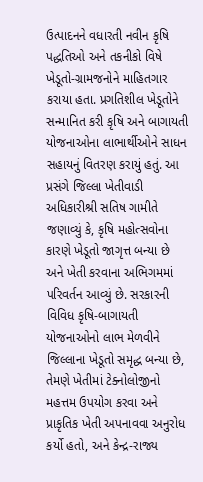ઉત્પાદનને વધારતી નવીન કૃષિ પદ્ધતિઓ અને તકનીકો વિષે ખેડૂતો-ગ્રામજનોને માહિતગાર કરાયા હતા. પ્રગતિશીલ ખેડૂતોને સન્માનિત કરી કૃષિ અને બાગાયતી યોજનાઓના લાભાર્થીઓને સાધન સહાયનું વિતરણ કરાયું હતું. આ પ્રસંગે જિલ્લા ખેતીવાડી અધિકારીશ્રી સતિષ ગામીતે જણાવ્યું કે, કૃષિ મહોત્સવોના કારણે ખેડૂતો જાગૃત્ત બન્યા છે અને ખેતી કરવાના અભિગમમાં પરિવર્તન આવ્યું છે. સરકારની વિવિધ કૃષિ-બાગાયતી યોજનાઓનો લાભ મેળવીને જિલ્લાના ખેડૂતો સમૃદ્ધ બન્યા છે, તેમણે ખેતીમાં ટેક્નોલોજીનો મહત્તમ ઉપયોગ કરવા અને પ્રાકૃતિક ખેતી અપનાવવા અનુરોધ કર્યો હતો, અને કેન્દ્ર-રાજ્ય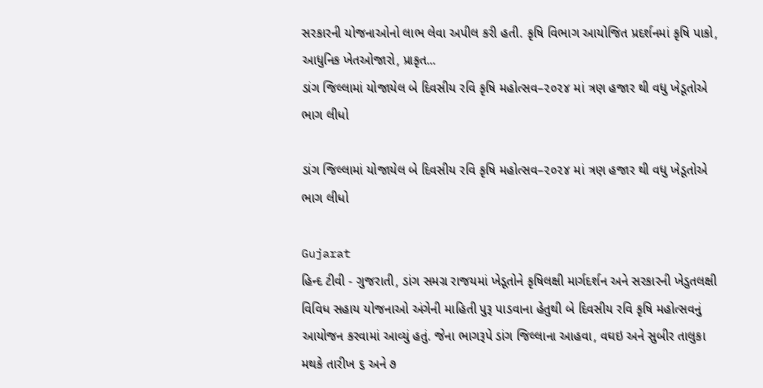સરકારની યોજનાઓનો લાભ લેવા અપીલ કરી હતી. કૃષિ વિભાગ આયોજિત પ્રદર્શનમાં કૃષિ પાકો, આધુનિક ખેતઓજારો, પ્રાકૃત...
ડાંગ જિલ્લામાં યોજાયેલ બે દિવસીય રવિ કૃષિ મહોત્સવ–૨૦૨૪ માં ત્રણ હજાર થી વધુ ખેડૂતોએ ભાગ લીધો

ડાંગ જિલ્લામાં યોજાયેલ બે દિવસીય રવિ કૃષિ મહોત્સવ–૨૦૨૪ માં ત્રણ હજાર થી વધુ ખેડૂતોએ ભાગ લીધો

Gujarat
હિન્દ ટીવી - ગુજરાતી, ડાંગ સમગ્ર રાજયમાં ખેડૂતોને કૃષિલક્ષી માર્ગદર્શન અને સરકારની ખેડુતલક્ષી વિવિધ સહાય યોજનાઓ અંગેની માહિતી પુરૂ પાડવાના હેતુથી બે દિવસીય રવિ કૃષિ મહોત્સવનું આયોજન કરવામાં આવ્યું હતું. જેના ભાગરૂપે ડાંગ જિલ્લાના આહવા, વઘઇ અને સુબીર તાલુકા મથકે તારીખ ૬ અને ૭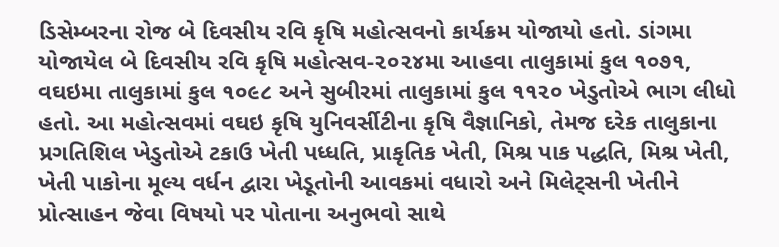ડિસેમ્બરના રોજ બે દિવસીય રવિ કૃષિ મહોત્સવનો કાર્યક્રમ યોજાયો હતો. ડાંગમા યોજાયેલ બે દિવસીય રવિ કૃષિ મહોત્સવ-૨૦૨૪મા આહવા તાલુકામાં કુલ ૧૦૭૧, વઘઇમા તાલુકામાં કુલ ૧૦૯૮ અને સુબીરમાં તાલુકામાં કુલ ૧૧૨૦ ખેડુતોએ ભાગ લીધો હતો. આ મહોત્સવમાં વઘઇ કૃષિ યુનિવર્સીટીના કૃષિ વૈજ્ઞાનિકો, તેમજ દરેક તાલુકાના પ્રગતિશિલ ખેડુતોએ ટકાઉ ખેતી પધ્ધતિ, પ્રાકૃતિક ખેતી, મિશ્ર પાક પદ્ધતિ, મિશ્ર ખેતી, ખેતી પાકોના મૂલ્ય વર્ધન દ્વારા ખેડૂતોની આવકમાં વધારો અને મિલેટ્સની ખેતીને પ્રોત્સાહન જેવા વિષયો પર પોતાના અનુભવો સાથે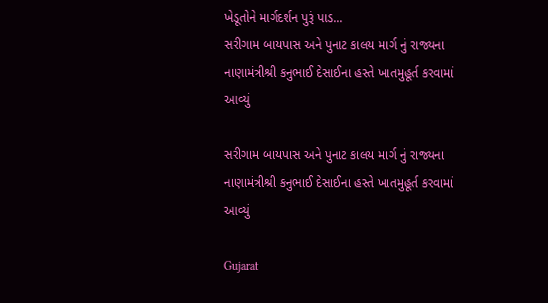ખેડૂતોને માર્ગદર્શન પુરૂં પાડ...
સરીગામ બાયપાસ અને પુનાટ કાલય માર્ગ નું રાજ્યના નાણામંત્રીશ્રી કનુભાઈ દેસાઈના હસ્તે ખાતમુહૂર્ત કરવામાં આવ્યું

સરીગામ બાયપાસ અને પુનાટ કાલય માર્ગ નું રાજ્યના નાણામંત્રીશ્રી કનુભાઈ દેસાઈના હસ્તે ખાતમુહૂર્ત કરવામાં આવ્યું

Gujarat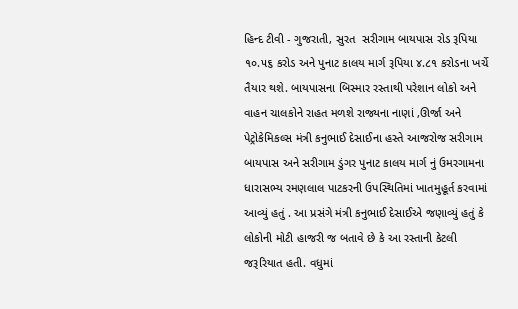હિન્દ ટીવી - ગુજરાતી, સુરત  સરીગામ બાયપાસ રોડ રૂપિયા ૧૦.૫૬ કરોડ અને પુનાટ કાલય માર્ગ રૂપિયા ૪.૮૧ કરોડના ખર્ચે તૈયાર થશે. બાયપાસના બિસ્માર રસ્તાથી પરેશાન લોકો અને વાહન ચાલકોને રાહત મળશે રાજ્યના નાણાં ,ઊર્જા અને પેટ્રોકેમિકલ્સ મંત્રી કનુભાઈ દેસાઈના હસ્તે આજરોજ સરીગામ બાયપાસ અને સરીગામ ડુંગર પુનાટ કાલય માર્ગ નું ઉમરગામના ધારાસભ્ય રમણલાલ પાટકરની ઉપસ્થિતિમાં ખાતમુહૂર્ત કરવામાં આવ્યું હતું . આ પ્રસંગે મંત્રી કનુભાઈ દેસાઈએ જણાવ્યું હતું કે લોકોની મોટી હાજરી જ બતાવે છે કે આ રસ્તાની કેટલી જરૂરિયાત હતી. વધુમાં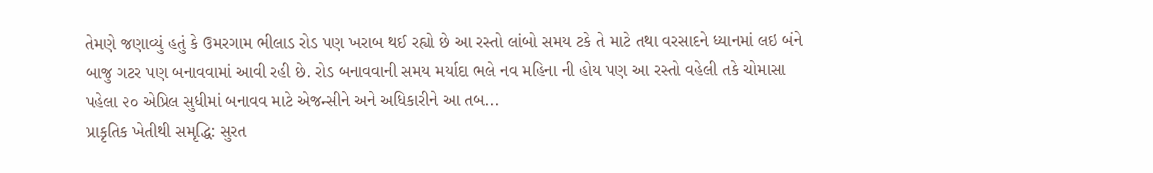તેમણે જણાવ્યું હતું કે ઉમરગામ ભીલાડ રોડ પણ ખરાબ થઈ રહ્યો છે આ રસ્તો લાંબો સમય ટકે તે માટે તથા વરસાદને ધ્યાનમાં લઇ બંને બાજુ ગટર પણ બનાવવામાં આવી રહી છે. રોડ બનાવવાની સમય મર્યાદા ભલે નવ મહિના ની હોય પણ આ રસ્તો વહેલી તકે ચોમાસા પહેલા ૨૦ એપ્રિલ સુધીમાં બનાવવ માટે એજન્સીને અને અધિકારીને આ તબ...
પ્રાકૃતિક ખેતીથી સમૃદ્ધિ: સુરત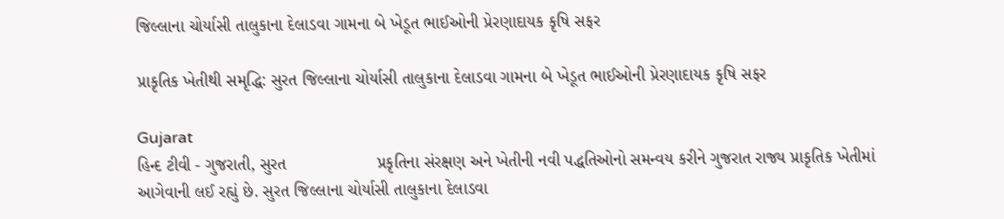જિલ્લાના ચોર્યાસી તાલુકાના દેલાડવા ગામના બે ખેડૂત ભાઈઓની પ્રેરણાદાયક કૃષિ સફર

પ્રાકૃતિક ખેતીથી સમૃદ્ધિ: સુરત જિલ્લાના ચોર્યાસી તાલુકાના દેલાડવા ગામના બે ખેડૂત ભાઈઓની પ્રેરણાદાયક કૃષિ સફર

Gujarat
હિન્દ ટીવી - ગુજરાતી, સુરત                   પ્રકૃતિના સંરક્ષણ અને ખેતીની નવી પદ્ધતિઓનો સમન્વય કરીને ગુજરાત રાજ્ય પ્રાકૃતિક ખેતીમાં આગેવાની લઈ રહ્યું છે. સુરત જિલ્લાના ચોર્યાસી તાલુકાના દેલાડવા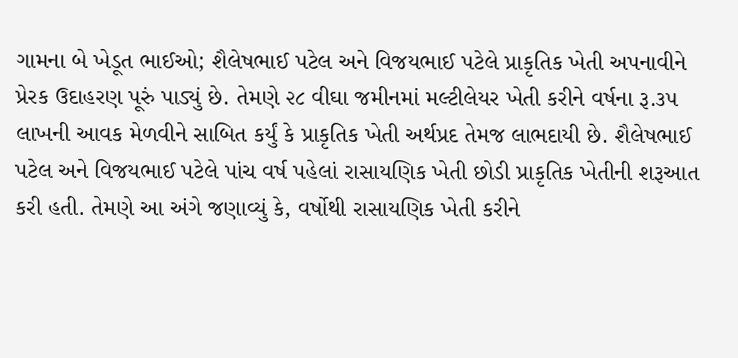ગામના બે ખેડૂત ભાઈઓ; શૈલેષભાઈ પટેલ અને વિજયભાઈ પટેલે પ્રાકૃતિક ખેતી અપનાવીને પ્રેરક ઉદાહરણ પૂરું પાડ્યું છે. તેમણે ૨૮ વીઘા જમીનમાં મલ્ટીલેયર ખેતી કરીને વર્ષના રૂ.૩૫ લાખની આવક મેળવીને સાબિત કર્યું કે પ્રાકૃતિક ખેતી અર્થપ્રદ તેમજ લાભદાયી છે. શૈલેષભાઈ પટેલ અને વિજયભાઈ પટેલે પાંચ વર્ષ પહેલાં રાસાયણિક ખેતી છોડી પ્રાકૃતિક ખેતીની શરૂઆત કરી હતી. તેમણે આ અંગે જણાવ્યું કે, વર્ષોથી રાસાયણિક ખેતી કરીને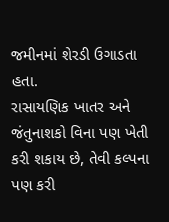જમીનમાં શેરડી ઉગાડતા હતા.               રાસાયણિક ખાતર અને જંતુનાશકો વિના પણ ખેતી કરી શકાય છે, તેવી કલ્પના પણ કરી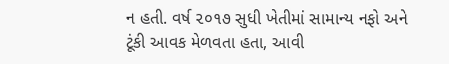ન હતી. વર્ષ ૨૦૧૭ સુધી ખેતીમાં સામાન્ય નફો અને ટૂંકી આવક મેળવતા હતા, આવી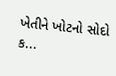ખેતીને ખોટનો સોદો ક...